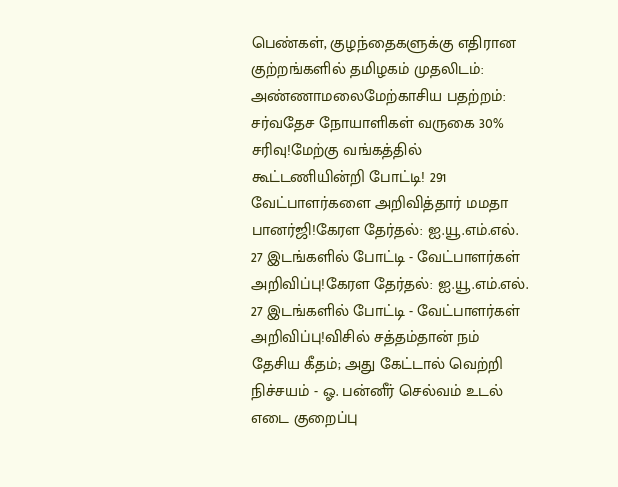பெண்கள், குழந்தைகளுக்கு எதிரான குற்றங்களில் தமிழகம் முதலிடம்: அண்ணாமலைமேற்காசிய பதற்றம்: சர்வதேச நோயாளிகள் வருகை 30% சரிவு!மேற்கு வங்கத்தில் கூட்டணியின்றி போட்டி! 291 வேட்பாளர்களை அறிவித்தார் மமதா பானர்ஜி!கேரள தேர்தல்: ஐ.யூ.எம்.எல். 27 இடங்களில் போட்டி - வேட்பாளர்கள் அறிவிப்பு!கேரள தேர்தல்: ஐ.யூ.எம்.எல். 27 இடங்களில் போட்டி - வேட்பாளர்கள் அறிவிப்பு!விசில் சத்தம்தான் நம் தேசிய கீதம்; அது கேட்டால் வெற்றி நிச்சயம் - ஓ. பன்னீர் செல்வம் உடல் எடை குறைப்பு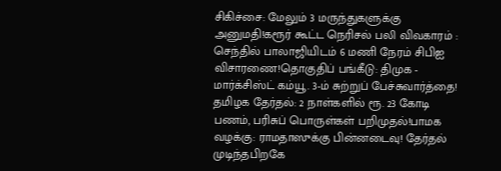சிகிச்சை: மேலும் 3 மருந்துகளுக்கு அனுமதி!கரூர் கூட்ட நெரிசல் பலி விவகாரம் : செந்தில் பாலாஜியிடம் 6 மணி நேரம் சிபிஐ விசாரணை!தொகுதிப் பங்கீடு: திமுக - மார்க்சிஸ்ட் கம்யூ. 3-ம் சுற்றுப் பேச்சுவார்த்தை! தமிழக தேர்தல்: 2 நாள்களில் ரூ. 23 கோடி பணம், பரிசுப் பொருள்கள் பறிமுதல்!பாமக வழக்கு: ராமதாஸுக்கு பின்னடைவு! தேர்தல் முடிந்தபிறகே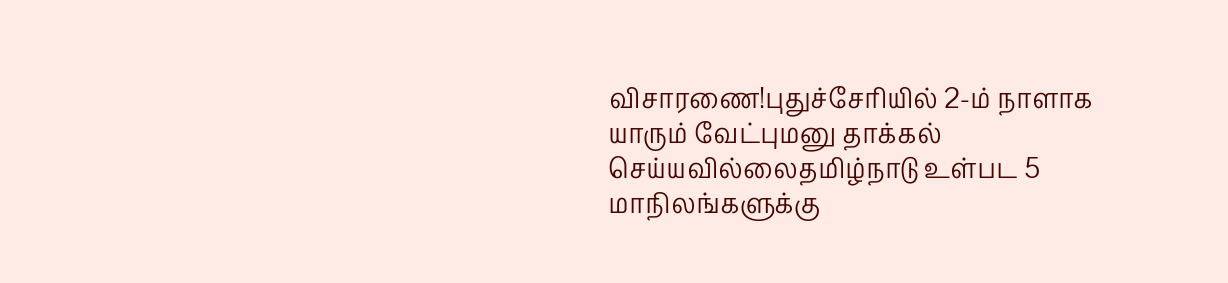விசாரணை!புதுச்சேரியில் 2-ம் நாளாக யாரும் வேட்புமனு தாக்கல் செய்யவில்லைதமிழ்நாடு உள்பட 5 மாநிலங்களுக்கு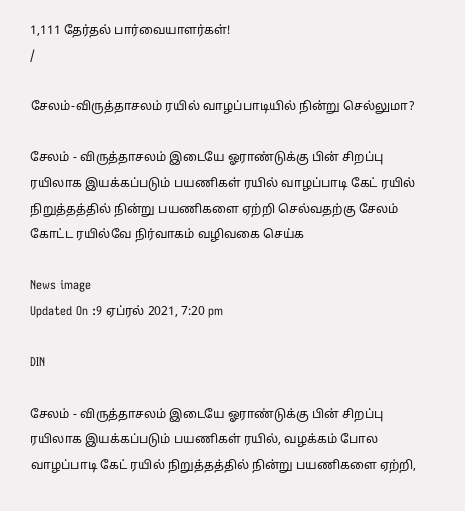1,111 தேர்தல் பார்வையாளர்கள்!
/

சேலம்-விருத்தாசலம் ரயில் வாழப்பாடியில் நின்று செல்லுமா?

சேலம் - விருத்தாசலம் இடையே ஓராண்டுக்கு பின் சிறப்பு ரயிலாக இயக்கப்படும் பயணிகள் ரயில் வாழப்பாடி கேட் ரயில் நிறுத்தத்தில் நின்று பயணிகளை ஏற்றி செல்வதற்கு சேலம் கோட்ட ரயில்வே நிர்வாகம் வழிவகை செய்க

News image
Updated On :9 ஏப்ரல் 2021, 7:20 pm

DIN

சேலம் - விருத்தாசலம் இடையே ஓராண்டுக்கு பின் சிறப்பு ரயிலாக இயக்கப்படும் பயணிகள் ரயில், வழக்கம் போல வாழப்பாடி கேட் ரயில் நிறுத்தத்தில் நின்று பயணிகளை ஏற்றி,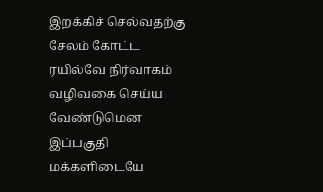இறக்கிச் செல்வதற்கு சேலம் கோட்ட ரயில்வே நிர்வாகம் வழிவகை செய்ய வேண்டுமென இப்பகுதி மக்களிடையே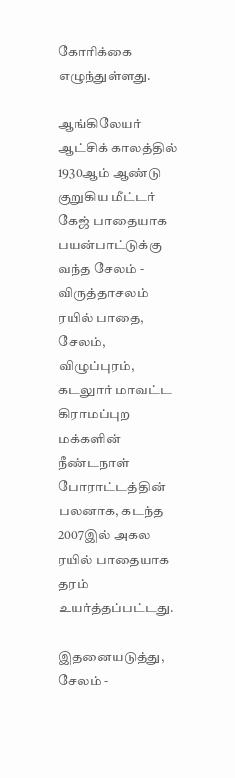கோரிக்கை எழுந்துள்ளது.

ஆங்கிலேயர் ஆட்சிக் காலத்தில் 1930ஆம் ஆண்டு குறுகிய மீட்டர் கேஜ் பாதையாக பயன்பாட்டுக்கு வந்த சேலம் - விருத்தாசலம் ரயில் பாதை, சேலம், விழுப்புரம், கடலுார் மாவட்ட கிராமப்புற மக்களின் நீண்டநாள் போராட்டத்தின் பலனாக, கடந்த 2007இல் அகல ரயில் பாதையாக தரம் உயர்த்தப்பட்டது.

இதனையடுத்து, சேலம் -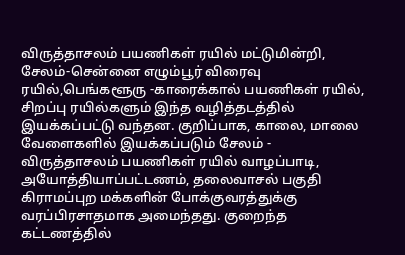விருத்தாசலம் பயணிகள் ரயில் மட்டுமின்றி, சேலம்-சென்னை எழும்பூர் விரைவு ரயில்,பெங்களூரு -காரைக்கால் பயணிகள் ரயில், சிறப்பு ரயில்களும் இந்த வழித்தடத்தில் இயக்கப்பட்டு வந்தன. குறிப்பாக, காலை, மாலை வேளைகளில் இயக்கப்படும் சேலம் - விருத்தாசலம் பயணிகள் ரயில் வாழப்பாடி, அயோத்தியாப்பட்டணம், தலைவாசல் பகுதி கிராமப்புற மக்களின் போக்குவரத்துக்கு வரப்பிரசாதமாக அமைந்தது. குறைந்த கட்டணத்தில்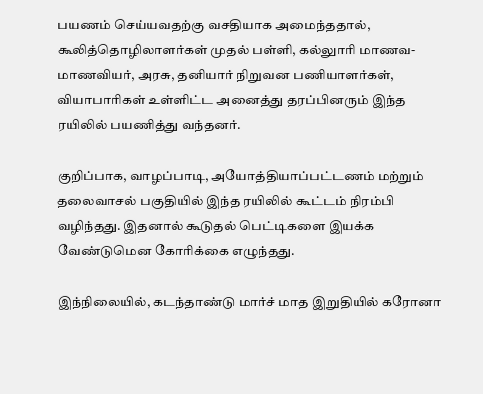பயணம் செய்யவதற்கு வசதியாக அமைந்ததால், கூலித்தொழிலாளர்கள் முதல் பள்ளி, கல்லுாரி மாணவ-மாணவியர், அரசு, தனியார் நிறுவன பணியாளர்கள், வியாபாரிகள் உள்ளிட்ட அனைத்து தரப்பினரும் இந்த ரயிலில் பயணித்து வந்தனர்.

குறிப்பாக, வாழப்பாடி, அயோத்தியாப்பட்டணம் மற்றும் தலைவாசல் பகுதியில் இந்த ரயிலில் கூட்டம் நிரம்பி வழிந்தது. இதனால் கூடுதல் பெட்டிகளை இயக்க வேண்டுமென கோரிக்கை எழுந்தது.

இந்நிலையில், கடந்தாண்டு மார்ச் மாத இறுதியில் கரோனா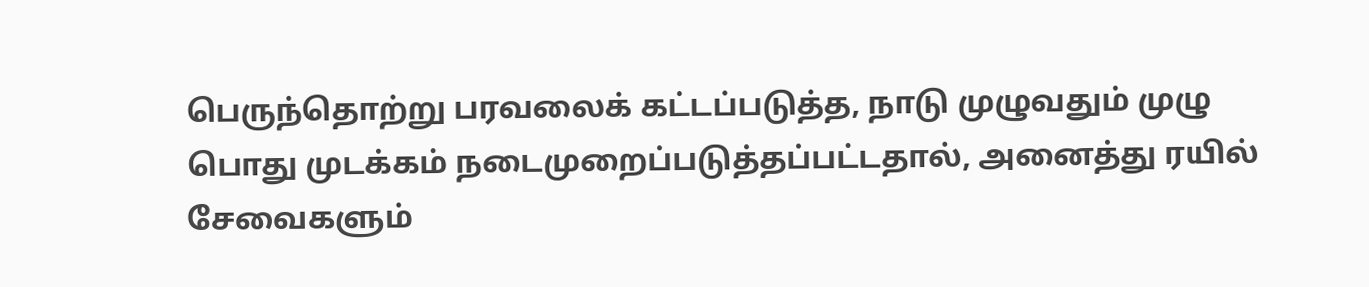பெருந்தொற்று பரவலைக் கட்டப்படுத்த, நாடு முழுவதும் முழு பொது முடக்கம் நடைமுறைப்படுத்தப்பட்டதால், அனைத்து ரயில் சேவைகளும்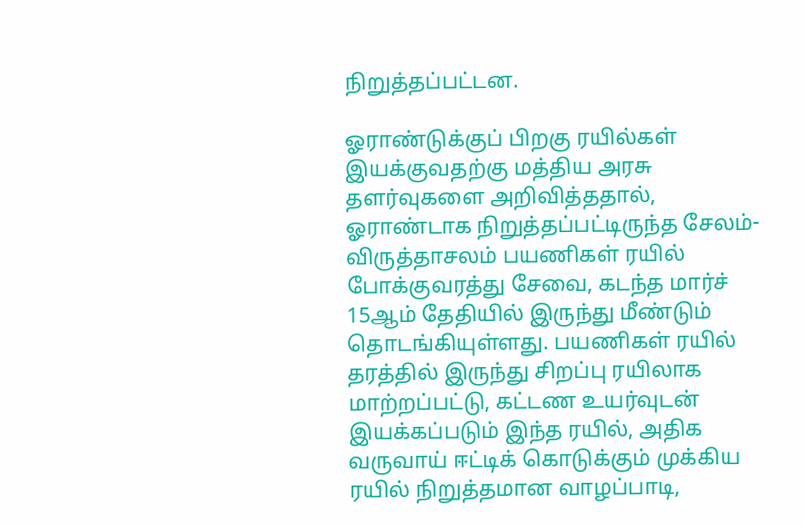நிறுத்தப்பட்டன.

ஓராண்டுக்குப் பிறகு ரயில்கள் இயக்குவதற்கு மத்திய அரசு தளர்வுகளை அறிவித்ததால், ஓராண்டாக நிறுத்தப்பட்டிருந்த சேலம்- விருத்தாசலம் பயணிகள் ரயில் போக்குவரத்து சேவை, கடந்த மார்ச் 15ஆம் தேதியில் இருந்து மீண்டும் தொடங்கியுள்ளது. பயணிகள் ரயில் தரத்தில் இருந்து சிறப்பு ரயிலாக மாற்றப்பட்டு, கட்டண உயர்வுடன் இயக்கப்படும் இந்த ரயில், அதிக வருவாய் ஈட்டிக் கொடுக்கும் முக்கிய ரயில் நிறுத்தமான வாழப்பாடி,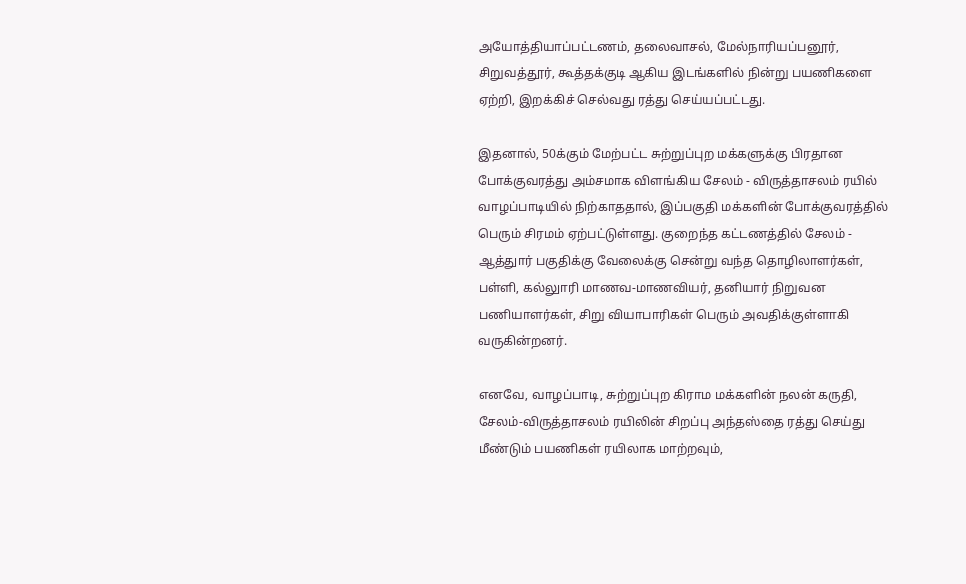அயோத்தியாப்பட்டணம், தலைவாசல், மேல்நாரியப்பனூர், சிறுவத்தூர், கூத்தக்குடி ஆகிய இடங்களில் நின்று பயணிகளை ஏற்றி, இறக்கிச் செல்வது ரத்து செய்யப்பட்டது.

இதனால், 50க்கும் மேற்பட்ட சுற்றுப்புற மக்களுக்கு பிரதான போக்குவரத்து அம்சமாக விளங்கிய சேலம் - விருத்தாசலம் ரயில் வாழப்பாடியில் நிற்காததால், இப்பகுதி மக்களின் போக்குவரத்தில் பெரும் சிரமம் ஏற்பட்டுள்ளது. குறைந்த கட்டணத்தில் சேலம் - ஆத்துார் பகுதிக்கு வேலைக்கு சென்று வந்த தொழிலாளர்கள், பள்ளி, கல்லுாரி மாணவ-மாணவியர், தனியார் நிறுவன பணியாளர்கள், சிறு வியாபாரிகள் பெரும் அவதிக்குள்ளாகி வருகின்றனர்.

எனவே, வாழப்பாடி, சுற்றுப்புற கிராம மக்களின் நலன் கருதி, சேலம்-விருத்தாசலம் ரயிலின் சிறப்பு அந்தஸ்தை ரத்து செய்து மீண்டும் பயணிகள் ரயிலாக மாற்றவும்,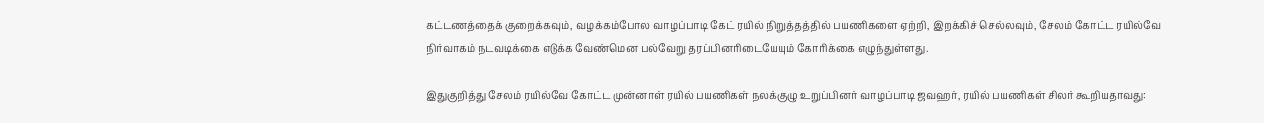கட்டணத்தைக் குறைக்கவும், வழக்கம்போல வாழப்பாடி கேட் ரயில் நிறுத்தத்தில் பயணிகளை ஏற்றி, இறக்கிச் செல்லவும், சேலம் கோட்ட ரயில்வே நிர்வாகம் நடவடிக்கை எடுக்க வேண்மென பல்வேறு தரப்பினரிடையேயும் கோரிக்கை எழுந்துள்ளது.

இதுகுறித்து சேலம் ரயில்வே கோட்ட முன்னாள் ரயில் பயணிகள் நலக்குழு உறுப்பினர் வாழப்பாடி ஜவஹர், ரயில் பயணிகள் சிலர் கூறியதாவது: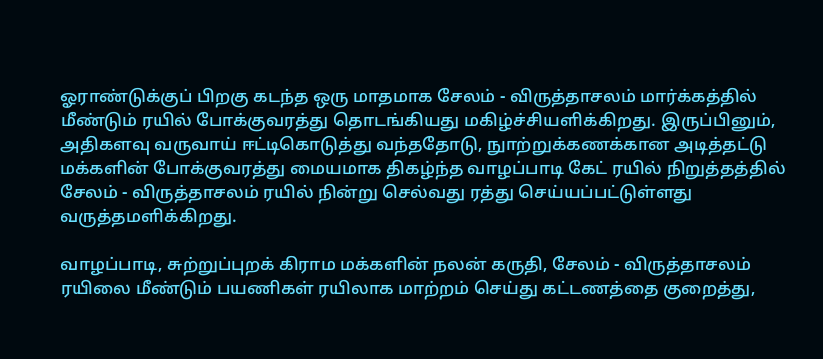ஓராண்டுக்குப் பிறகு கடந்த ஒரு மாதமாக சேலம் - விருத்தாசலம் மார்க்கத்தில் மீண்டும் ரயில் போக்குவரத்து தொடங்கியது மகிழ்ச்சியளிக்கிறது. இருப்பினும், அதிகளவு வருவாய் ஈட்டிகொடுத்து வந்ததோடு, நுாற்றுக்கணக்கான அடித்தட்டு மக்களின் போக்குவரத்து மையமாக திகழ்ந்த வாழப்பாடி கேட் ரயில் நிறுத்தத்தில் சேலம் - விருத்தாசலம் ரயில் நின்று செல்வது ரத்து செய்யப்பட்டுள்ளது வருத்தமளிக்கிறது.

வாழப்பாடி, சுற்றுப்புறக் கிராம மக்களின் நலன் கருதி, சேலம் - விருத்தாசலம் ரயிலை மீண்டும் பயணிகள் ரயிலாக மாற்றம் செய்து கட்டணத்தை குறைத்து,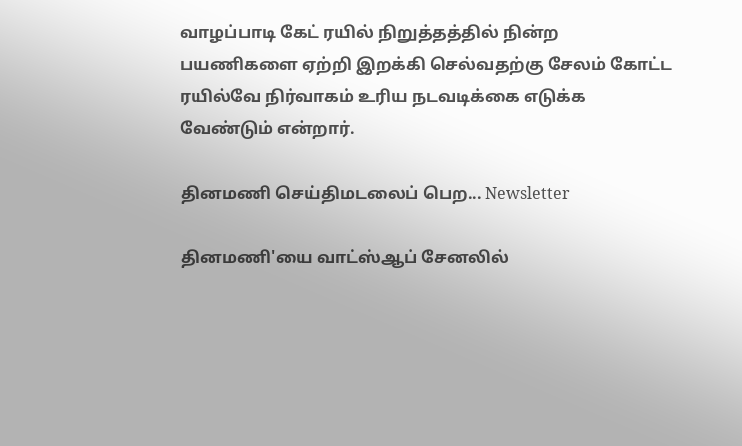வாழப்பாடி கேட் ரயில் நிறுத்தத்தில் நின்ற பயணிகளை ஏற்றி இறக்கி செல்வதற்கு சேலம் கோட்ட ரயில்வே நிர்வாகம் உரிய நடவடிக்கை எடுக்க வேண்டும் என்றார்.

தினமணி செய்திமடலைப் பெற... Newsletter

தினமணி'யை வாட்ஸ்ஆப் சேனலில்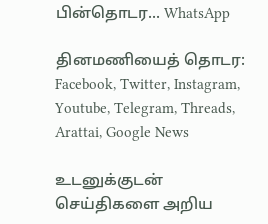பின்தொடர... WhatsApp

தினமணியைத் தொடர: Facebook, Twitter, Instagram, Youtube, Telegram, Threads, Arattai, Google News

உடனுக்குடன் செய்திகளை அறிய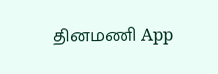தினமணி App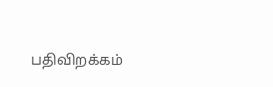பதிவிறக்கம்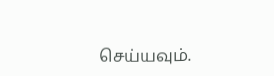செய்யவும்.